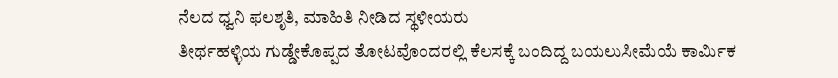ನೆಲದ ಧ್ವನಿ ಫಲಶೃತಿ, ಮಾಹಿತಿ ನೀಡಿದ ಸ್ಥಳೀಯರು
ತೀರ್ಥಹಳ್ಳಿಯ ಗುಡ್ಡೇಕೊಪ್ಪದ ತೋಟವೊಂದರಲ್ಲಿ ಕೆಲಸಕ್ಕೆ ಬಂದಿದ್ದ ಬಯಲುಸೀಮೆಯೆ ಕಾರ್ಮಿಕ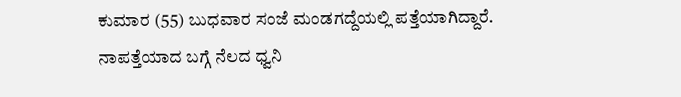ಕುಮಾರ (55) ಬುಧವಾರ ಸಂಜೆ ಮಂಡಗದ್ದೆಯಲ್ಲಿ ಪತ್ತೆಯಾಗಿದ್ದಾರೆ. ನಾಪತ್ತೆಯಾದ ಬಗ್ಗೆ ನೆಲದ ಧ್ವನಿ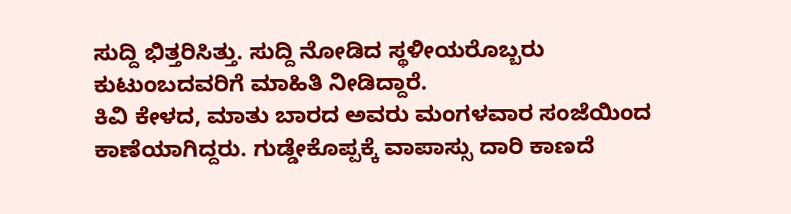ಸುದ್ದಿ ಭಿತ್ತರಿಸಿತ್ತು. ಸುದ್ದಿ ನೋಡಿದ ಸ್ಥಳೀಯರೊಬ್ಬರು ಕುಟುಂಬದವರಿಗೆ ಮಾಹಿತಿ ನೀಡಿದ್ದಾರೆ.
ಕಿವಿ ಕೇಳದ, ಮಾತು ಬಾರದ ಅವರು ಮಂಗಳವಾರ ಸಂಜೆಯಿಂದ ಕಾಣೆಯಾಗಿದ್ದರು. ಗುಡ್ಡೇಕೊಪ್ಪಕ್ಕೆ ವಾಪಾಸ್ಸು ದಾರಿ ಕಾಣದೆ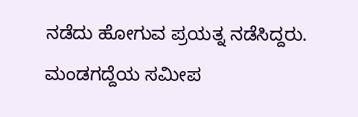ನಡೆದು ಹೋಗುವ ಪ್ರಯತ್ನ ನಡೆಸಿದ್ದರು. ಮಂಡಗದ್ದೆಯ ಸಮೀಪ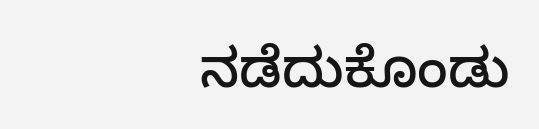ನಡೆದುಕೊಂಡು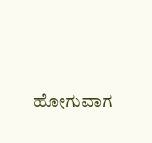ಹೋಗುವಾಗ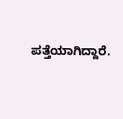ಪತ್ತೆಯಾಗಿದ್ದಾರೆ.